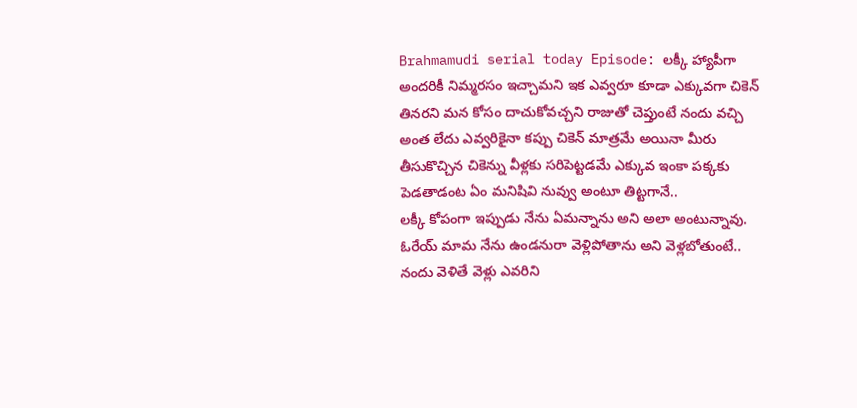Brahmamudi serial today Episode: లక్కీ హ్యాపీగా అందరికీ నిమ్మరసం ఇచ్చామని ఇక ఎవ్వరూ కూడా ఎక్కువగా చికెన్ తినరని మన కోసం దాచుకోవచ్చని రాజుతో చెప్తుంటే నందు వచ్చి అంత లేదు ఎవ్వరికైనా కప్పు చికెన్ మాత్రమే అయినా మీరు తీసుకొచ్చిన చికెన్ను వీళ్లకు సరిపెట్టడమే ఎక్కువ ఇంకా పక్కకు పెడతాడంట ఏం మనిషివి నువ్వు అంటూ తిట్టగానే..
లక్కీ కోపంగా ఇప్పుడు నేను ఏమన్నాను అని అలా అంటున్నావు. ఓరేయ్ మామ నేను ఉండనురా వెళ్లిపోతాను అని వెళ్లబోతుంటే.. నందు వెళితే వెళ్లు ఎవరిని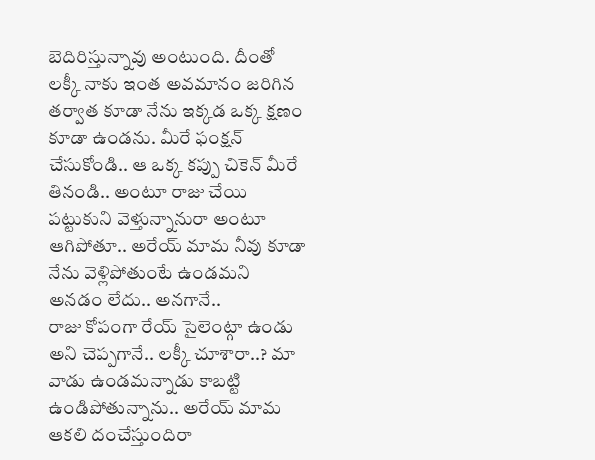బెదిరిస్తున్నావు అంటుంది. దీంతో లక్కీ నాకు ఇంత అవమానం జరిగిన తర్వాత కూడా నేను ఇక్కడ ఒక్క క్షణం కూడా ఉండను. మీరే ఫంక్షన్ చేసుకోండి.. ఆ ఒక్క కప్పు చికెన్ మీరే తినండి.. అంటూ రాజు చేయి పట్టుకుని వెళ్తున్నానురా అంటూ ఆగిపోతూ.. అరేయ్ మామ నీవు కూడా నేను వెళ్లిపోతుంటే ఉండమని అనడం లేదు.. అనగానే..
రాజు కోపంగా రేయ్ సైలెంట్గా ఉండు అని చెప్పగానే.. లక్కీ చూశారా..? మా వాడు ఉండమన్నాడు కాబట్టి ఉండిపోతున్నాను.. అరేయ్ మామ ఆకలి దంచేస్తుందిరా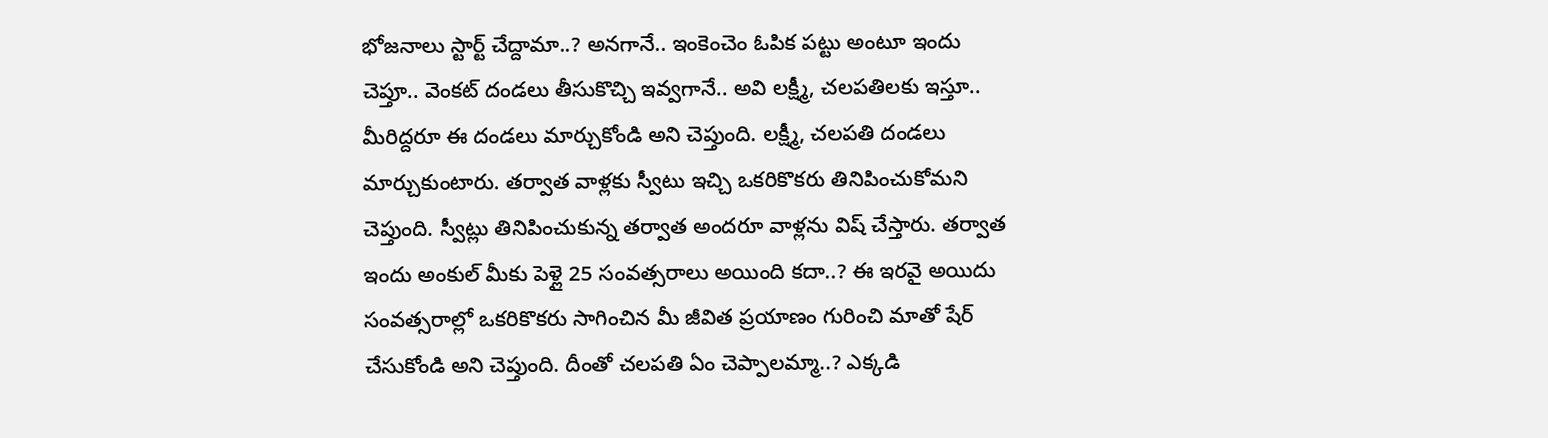భోజనాలు స్టార్ట్ చేద్దామా..? అనగానే.. ఇంకెంచెం ఓపిక పట్టు అంటూ ఇందు చెప్తూ.. వెంకట్ దండలు తీసుకొచ్చి ఇవ్వగానే.. అవి లక్ష్మీ, చలపతిలకు ఇస్తూ.. మీరిద్దరూ ఈ దండలు మార్చుకోండి అని చెప్తుంది. లక్ష్మీ, చలపతి దండలు మార్చుకుంటారు. తర్వాత వాళ్లకు స్వీటు ఇచ్చి ఒకరికొకరు తినిపించుకోమని చెప్తుంది. స్వీట్లు తినిపించుకున్న తర్వాత అందరూ వాళ్లను విష్ చేస్తారు. తర్వాత ఇందు అంకుల్ మీకు పెళ్లై 25 సంవత్సరాలు అయింది కదా..? ఈ ఇరవై అయిదు సంవత్సరాల్లో ఒకరికొకరు సాగించిన మీ జీవిత ప్రయాణం గురించి మాతో షేర్ చేసుకోండి అని చెప్తుంది. దీంతో చలపతి ఏం చెప్పాలమ్మా..? ఎక్కడి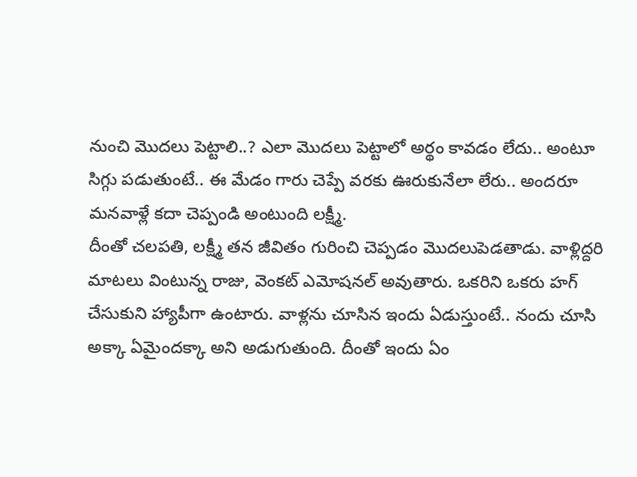నుంచి మొదలు పెట్టాలి..? ఎలా మొదలు పెట్టాలో అర్థం కావడం లేదు.. అంటూ సిగ్గు పడుతుంటే.. ఈ మేడం గారు చెప్పే వరకు ఊరుకునేలా లేరు.. అందరూ మనవాళ్లే కదా చెప్పండి అంటుంది లక్ష్మీ.
దీంతో చలపతి, లక్ష్మీ తన జీవితం గురించి చెప్పడం మొదలుపెడతాడు. వాళ్లిద్దరి మాటలు వింటున్న రాజు, వెంకట్ ఎమోషనల్ అవుతారు. ఒకరిని ఒకరు హగ్ చేసుకుని హ్యాపీగా ఉంటారు. వాళ్లను చూసిన ఇందు ఏడుస్తుంటే.. నందు చూసి అక్కా ఏమైందక్కా అని అడుగుతుంది. దీంతో ఇందు ఏం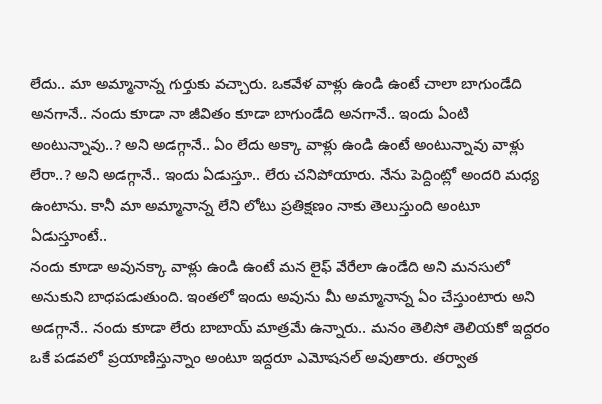లేదు.. మా అమ్మానాన్న గుర్తుకు వచ్చారు. ఒకవేళ వాళ్లు ఉండి ఉంటే చాలా బాగుండేది అనగానే.. నందు కూడా నా జీవితం కూడా బాగుండేది అనగానే.. ఇందు ఏంటి అంటున్నావు..? అని అడగ్గానే.. ఏం లేదు అక్కా వాళ్లు ఉండి ఉంటే అంటున్నావు వాళ్లు లేరా..? అని అడగ్గానే.. ఇందు ఏడుస్తూ.. లేరు చనిపోయారు. నేను పెద్దింట్లో అందరి మధ్య ఉంటాను. కానీ మా అమ్మానాన్న లేని లోటు ప్రతిక్షణం నాకు తెలుస్తుంది అంటూ ఏడుస్తూంటే..
నందు కూడా అవునక్కా వాళ్లు ఉండి ఉంటే మన లైఫ్ వేరేలా ఉండేది అని మనసులో అనుకుని బాధపడుతుంది. ఇంతలో ఇందు అవును మీ అమ్మానాన్న ఏం చేస్తుంటారు అని అడగ్గానే.. నందు కూడా లేరు బాబాయ్ మాత్రమే ఉన్నారు.. మనం తెలిసో తెలియకో ఇద్దరం ఒకే పడవలో ప్రయాణిస్తున్నాం అంటూ ఇద్దరూ ఎమోషనల్ అవుతారు. తర్వాత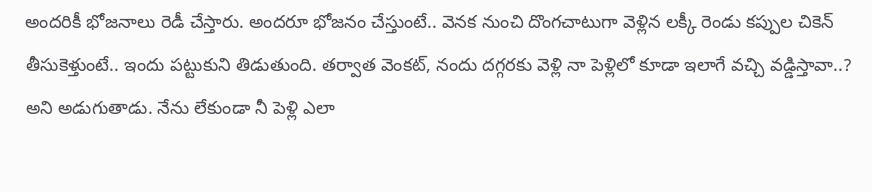అందరికీ భోజనాలు రెడీ చేస్తారు. అందరూ భోజనం చేస్తుంటే.. వెనక నుంచి దొంగచాటుగా వెళ్లిన లక్కీ రెండు కప్పుల చికెన్ తీసుకెళ్తుంటే.. ఇందు పట్టుకుని తిడుతుంది. తర్వాత వెంకట్, నందు దగ్గరకు వెళ్లి నా పెళ్లిలో కూడా ఇలాగే వచ్చి వడ్డిస్తావా..? అని అడుగుతాడు. నేను లేకుండా నీ పెళ్లి ఎలా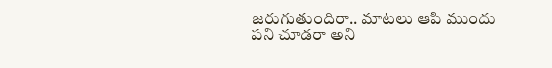జరుగుతుందిరా.. మాటలు ఆపి ముందు పని చూడరా అని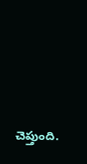చెప్తుంది.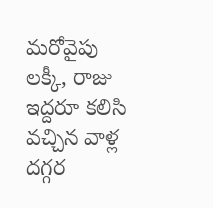మరోవైపు లక్కీ, రాజు ఇద్దరూ కలిసి వచ్చిన వాళ్ల దగ్గర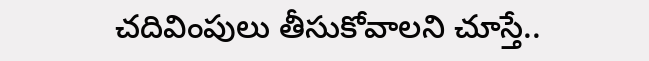చదివింపులు తీసుకోవాలని చూస్తే..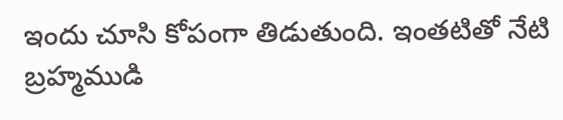ఇందు చూసి కోపంగా తిడుతుంది. ఇంతటితో నేటి బ్రహ్మముడి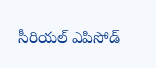సీరియల్ ఎపిసోడ్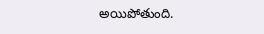అయిపోతుంది.